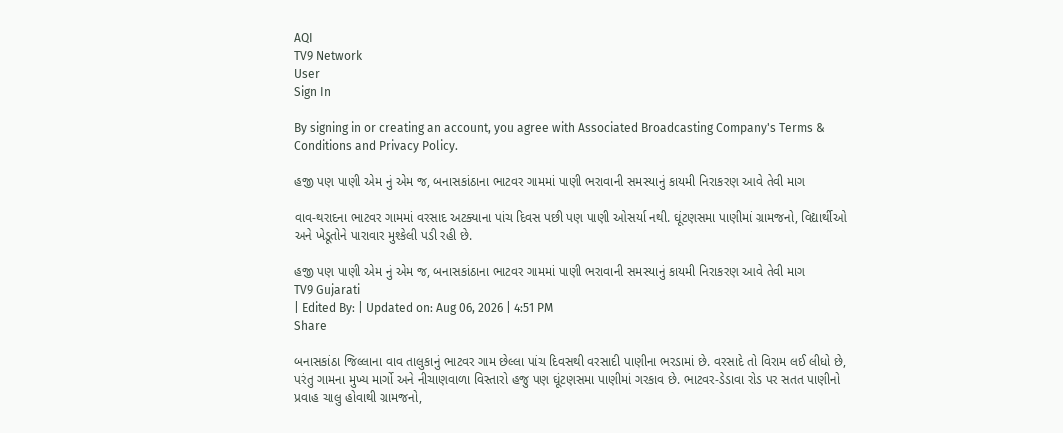AQI
TV9 Network
User
Sign In

By signing in or creating an account, you agree with Associated Broadcasting Company's Terms & Conditions and Privacy Policy.

હજી પણ પાણી એમ નું એમ જ, બનાસકાંઠાના ભાટવર ગામમાં પાણી ભરાવાની સમસ્યાનું કાયમી નિરાકરણ આવે તેવી માગ

વાવ-થરાદના ભાટવર ગામમાં વરસાદ અટક્યાના પાંચ દિવસ પછી પણ પાણી ઓસર્યા નથી. ઘૂંટણસમા પાણીમાં ગ્રામજનો, વિદ્યાર્થીઓ અને ખેડૂતોને પારાવાર મુશ્કેલી પડી રહી છે.

હજી પણ પાણી એમ નું એમ જ, બનાસકાંઠાના ભાટવર ગામમાં પાણી ભરાવાની સમસ્યાનું કાયમી નિરાકરણ આવે તેવી માગ
TV9 Gujarati
| Edited By: | Updated on: Aug 06, 2026 | 4:51 PM
Share

બનાસકાંઠા જિલ્લાના વાવ તાલુકાનું ભાટવર ગામ છેલ્લા પાંચ દિવસથી વરસાદી પાણીના ભરડામાં છે. વરસાદે તો વિરામ લઈ લીધો છે, પરંતુ ગામના મુખ્ય માર્ગો અને નીચાણવાળા વિસ્તારો હજુ પણ ઘૂંટણસમા પાણીમાં ગરકાવ છે. ભાટવર-ડેડાવા રોડ પર સતત પાણીનો પ્રવાહ ચાલુ હોવાથી ગ્રામજનો,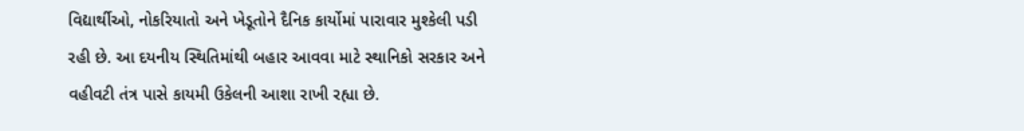વિદ્યાર્થીઓ, નોકરિયાતો અને ખેડૂતોને દૈનિક કાર્યોમાં પારાવાર મુશ્કેલી પડી રહી છે. આ દયનીય સ્થિતિમાંથી બહાર આવવા માટે સ્થાનિકો સરકાર અને વહીવટી તંત્ર પાસે કાયમી ઉકેલની આશા રાખી રહ્યા છે.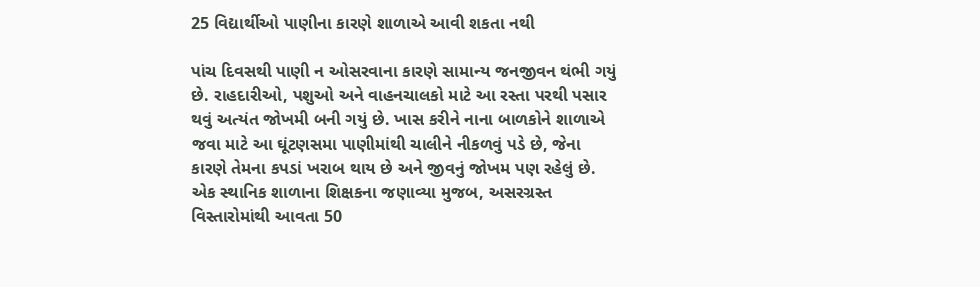25 વિદ્યાર્થીઓ પાણીના કારણે શાળાએ આવી શકતા નથી

પાંચ દિવસથી પાણી ન ઓસરવાના કારણે સામાન્ય જનજીવન થંભી ગયું છે. રાહદારીઓ, પશુઓ અને વાહનચાલકો માટે આ રસ્તા પરથી પસાર થવું અત્યંત જોખમી બની ગયું છે. ખાસ કરીને નાના બાળકોને શાળાએ જવા માટે આ ઘૂંટણસમા પાણીમાંથી ચાલીને નીકળવું પડે છે, જેના કારણે તેમના કપડાં ખરાબ થાય છે અને જીવનું જોખમ પણ રહેલું છે. એક સ્થાનિક શાળાના શિક્ષકના જણાવ્યા મુજબ, અસરગ્રસ્ત વિસ્તારોમાંથી આવતા 50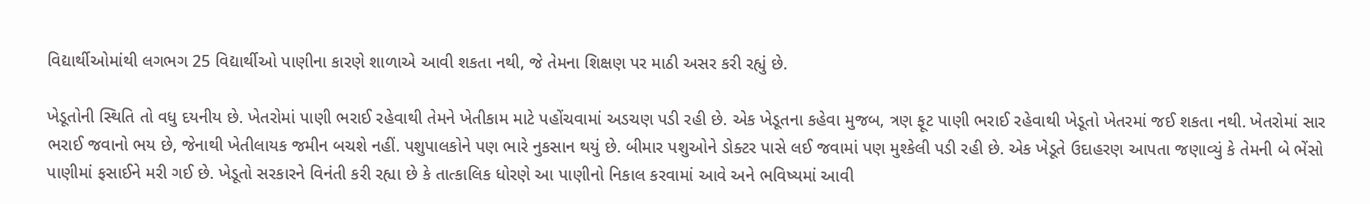વિદ્યાર્થીઓમાંથી લગભગ 25 વિદ્યાર્થીઓ પાણીના કારણે શાળાએ આવી શકતા નથી, જે તેમના શિક્ષણ પર માઠી અસર કરી રહ્યું છે.

ખેડૂતોની સ્થિતિ તો વધુ દયનીય છે. ખેતરોમાં પાણી ભરાઈ રહેવાથી તેમને ખેતીકામ માટે પહોંચવામાં અડચણ પડી રહી છે. એક ખેડૂતના કહેવા મુજબ, ત્રણ ફૂટ પાણી ભરાઈ રહેવાથી ખેડૂતો ખેતરમાં જઈ શકતા નથી. ખેતરોમાં સાર ભરાઈ જવાનો ભય છે, જેનાથી ખેતીલાયક જમીન બચશે નહીં. પશુપાલકોને પણ ભારે નુકસાન થયું છે. બીમાર પશુઓને ડોક્ટર પાસે લઈ જવામાં પણ મુશ્કેલી પડી રહી છે. એક ખેડૂતે ઉદાહરણ આપતા જણાવ્યું કે તેમની બે ભેંસો પાણીમાં ફસાઈને મરી ગઈ છે. ખેડૂતો સરકારને વિનંતી કરી રહ્યા છે કે તાત્કાલિક ધોરણે આ પાણીનો નિકાલ કરવામાં આવે અને ભવિષ્યમાં આવી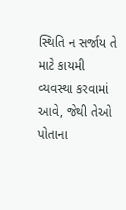સ્થિતિ ન સર્જાય તે માટે કાયમી વ્યવસ્થા કરવામાં આવે, જેથી તેઓ પોતાના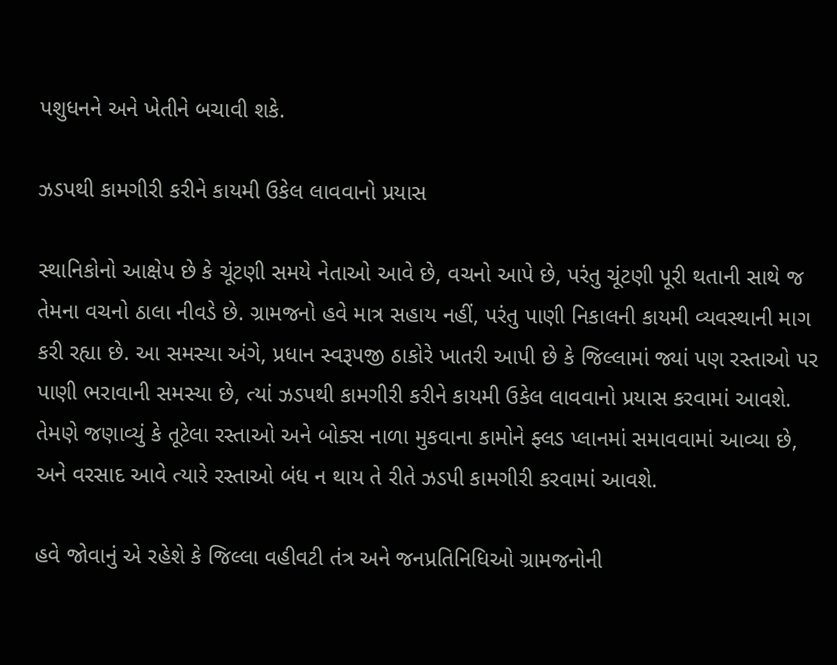પશુધનને અને ખેતીને બચાવી શકે.

ઝડપથી કામગીરી કરીને કાયમી ઉકેલ લાવવાનો પ્રયાસ

સ્થાનિકોનો આક્ષેપ છે કે ચૂંટણી સમયે નેતાઓ આવે છે, વચનો આપે છે, પરંતુ ચૂંટણી પૂરી થતાની સાથે જ તેમના વચનો ઠાલા નીવડે છે. ગ્રામજનો હવે માત્ર સહાય નહીં, પરંતુ પાણી નિકાલની કાયમી વ્યવસ્થાની માગ કરી રહ્યા છે. આ સમસ્યા અંગે, પ્રધાન સ્વરૂપજી ઠાકોરે ખાતરી આપી છે કે જિલ્લામાં જ્યાં પણ રસ્તાઓ પર પાણી ભરાવાની સમસ્યા છે, ત્યાં ઝડપથી કામગીરી કરીને કાયમી ઉકેલ લાવવાનો પ્રયાસ કરવામાં આવશે. તેમણે જણાવ્યું કે તૂટેલા રસ્તાઓ અને બોક્સ નાળા મુકવાના કામોને ફ્લડ પ્લાનમાં સમાવવામાં આવ્યા છે, અને વરસાદ આવે ત્યારે રસ્તાઓ બંધ ન થાય તે રીતે ઝડપી કામગીરી કરવામાં આવશે.

હવે જોવાનું એ રહેશે કે જિલ્લા વહીવટી તંત્ર અને જનપ્રતિનિધિઓ ગ્રામજનોની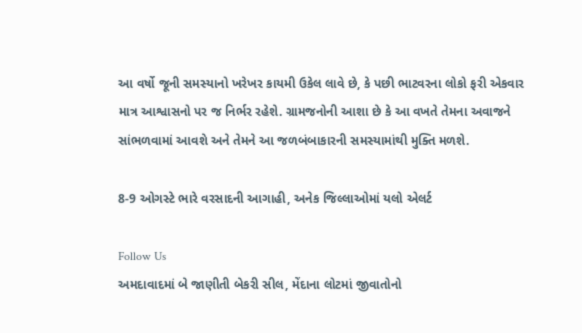આ વર્ષો જૂની સમસ્યાનો ખરેખર કાયમી ઉકેલ લાવે છે, કે પછી ભાટવરના લોકો ફરી એકવાર માત્ર આશ્વાસનો પર જ નિર્ભર રહેશે. ગ્રામજનોની આશા છે કે આ વખતે તેમના અવાજને સાંભળવામાં આવશે અને તેમને આ જળબંબાકારની સમસ્યામાંથી મુક્તિ મળશે.

8-9 ઓગસ્ટે ભારે વરસાદની આગાહી, અનેક જિલ્લાઓમાં યલો એલર્ટ

Follow Us
અમદાવાદમાં બે જાણીતી બેકરી સીલ, મેંદાના લોટમાં જીવાતોનો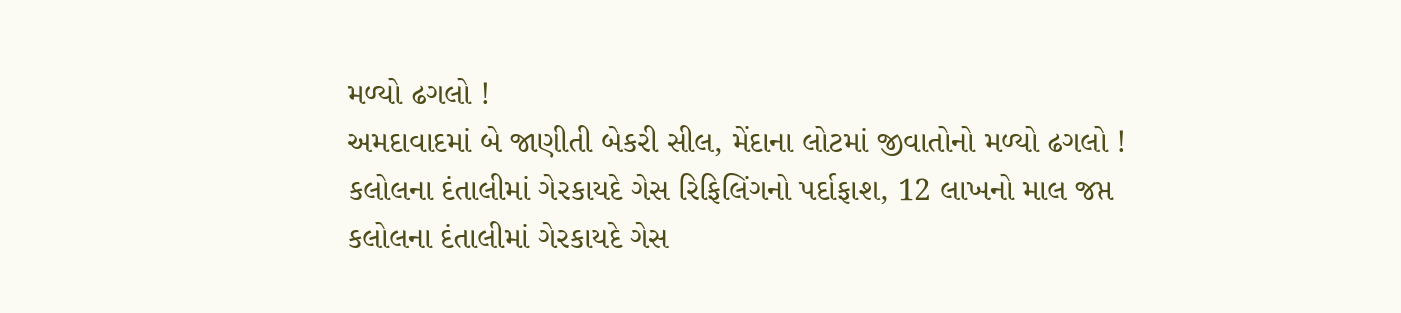મળ્યો ઢગલો !
અમદાવાદમાં બે જાણીતી બેકરી સીલ, મેંદાના લોટમાં જીવાતોનો મળ્યો ઢગલો !
કલોલના દંતાલીમાં ગેરકાયદે ગેસ રિફિલિંગનો પર્દાફાશ, 12 લાખનો માલ જપ્ત
કલોલના દંતાલીમાં ગેરકાયદે ગેસ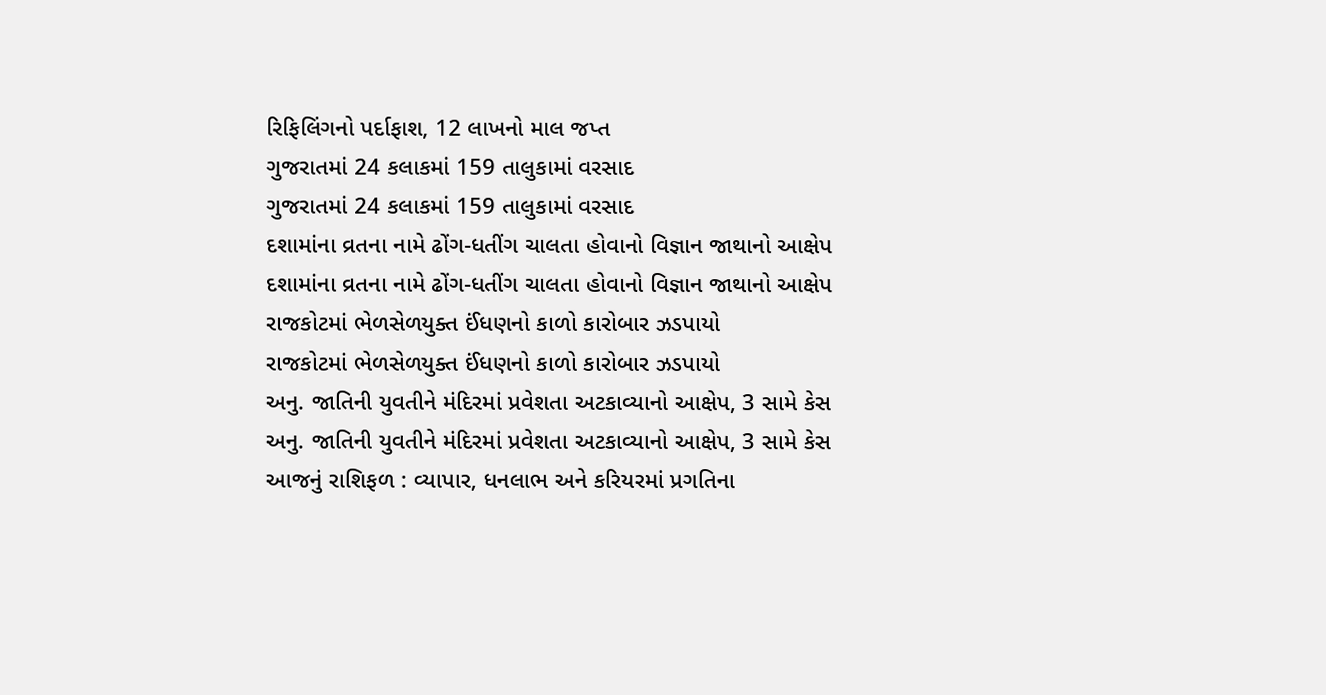રિફિલિંગનો પર્દાફાશ, 12 લાખનો માલ જપ્ત
ગુજરાતમાં 24 કલાકમાં 159 તાલુકામાં વરસાદ
ગુજરાતમાં 24 કલાકમાં 159 તાલુકામાં વરસાદ
દશામાંના વ્રતના નામે ઢોંગ-ધતીંગ ચાલતા હોવાનો વિજ્ઞાન જાથાનો આક્ષેપ
દશામાંના વ્રતના નામે ઢોંગ-ધતીંગ ચાલતા હોવાનો વિજ્ઞાન જાથાનો આક્ષેપ
રાજકોટમાં ભેળસેળયુક્ત ઈંધણનો કાળો કારોબાર ઝડપાયો
રાજકોટમાં ભેળસેળયુક્ત ઈંધણનો કાળો કારોબાર ઝડપાયો
અનુ. જાતિની યુવતીને મંદિરમાં પ્રવેશતા અટકાવ્યાનો આક્ષેપ, 3 સામે કેસ
અનુ. જાતિની યુવતીને મંદિરમાં પ્રવેશતા અટકાવ્યાનો આક્ષેપ, 3 સામે કેસ
આજનું રાશિફળ : વ્યાપાર, ધનલાભ અને કરિયરમાં પ્રગતિના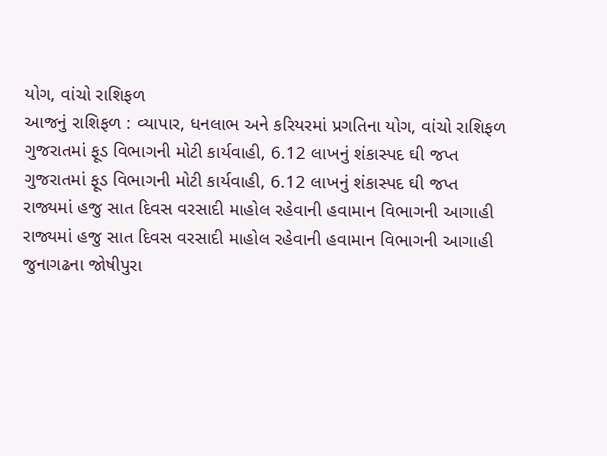યોગ, વાંચો રાશિફળ
આજનું રાશિફળ : વ્યાપાર, ધનલાભ અને કરિયરમાં પ્રગતિના યોગ, વાંચો રાશિફળ
ગુજરાતમાં ફૂડ વિભાગની મોટી કાર્યવાહી, 6.12 લાખનું શંકાસ્પદ ઘી જપ્ત
ગુજરાતમાં ફૂડ વિભાગની મોટી કાર્યવાહી, 6.12 લાખનું શંકાસ્પદ ઘી જપ્ત
રાજ્યમાં હજુ સાત દિવસ વરસાદી માહોલ રહેવાની હવામાન વિભાગની આગાહી
રાજ્યમાં હજુ સાત દિવસ વરસાદી માહોલ રહેવાની હવામાન વિભાગની આગાહી
જુનાગઢના જોષીપુરા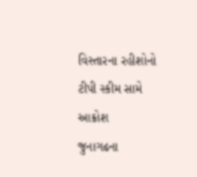વિસ્તારના રહીશોનો ટીપી સ્કીમ સામે આક્રોશ
જુનાગઢના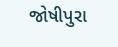જોષીપુરા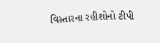વિસ્તારના રહીશોનો ટીપી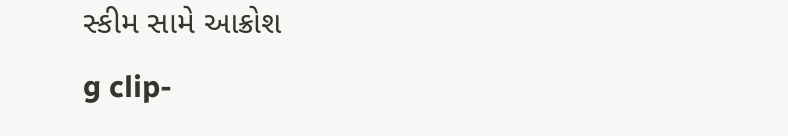સ્કીમ સામે આક્રોશ
g clip-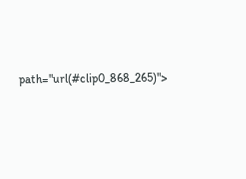path="url(#clip0_868_265)">